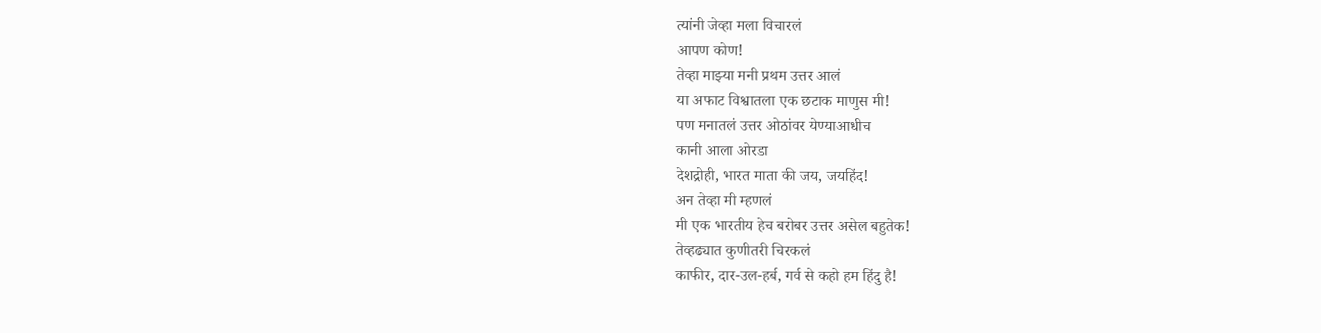त्यांनी जेव्हा मला विचारलं
आपण कोण!
तेव्हा माझ्या मनी प्रथम उत्तर आलं
या अफाट विश्वातला एक छटाक माणुस मी!
पण मनातलं उत्तर ओठांवर येण्याआधीच
कानी आला ओरडा
देशद्रोही, भारत माता की जय, जयहिंद!
अन तेव्हा मी म्हणलं
मी एक भारतीय हेच बरोबर उत्तर असेल बहुतेक!
तेव्हढ्यात कुणीतरी चिरकलं
काफीर, दार-उल-हर्ब, गर्व से कहो हम हिंदु है!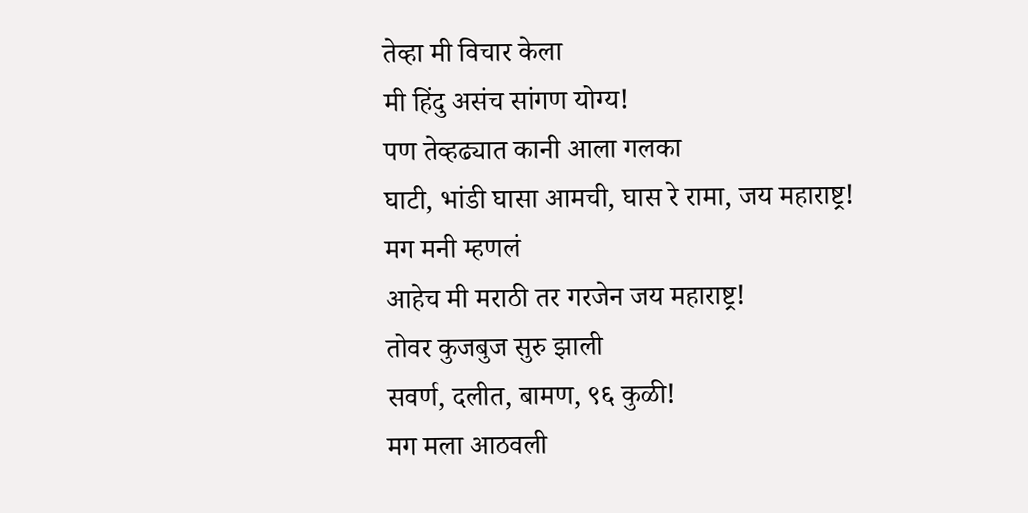तेव्हा मी विचार केला
मी हिंदु असंच सांगण योग्य!
पण तेव्हढ्यात कानी आला गलका
घाटी, भांडी घासा आमची, घास रे रामा, जय महाराष्ट्र!
मग मनी म्हणलं
आहेच मी मराठी तर गरजेन जय महाराष्ट्र!
तोवर कुजबुज सुरु झाली
सवर्ण, दलीत, बामण, ९६ कुळी!
मग मला आठवली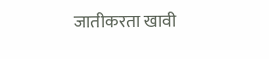जातीकरता खावी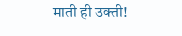माती ही उक्ती!